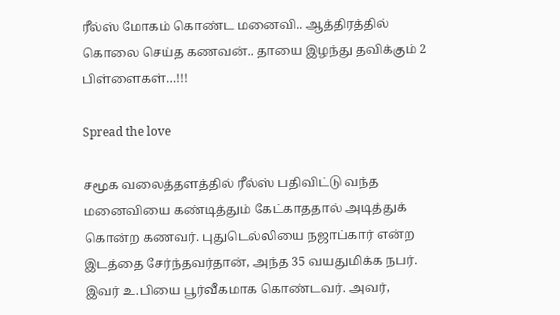ரீல்ஸ் மோகம் கொண்ட மனைவி.. ஆத்திரத்தில் கொலை செய்த கணவன்.. தாயை இழந்து தவிக்கும் 2 பிள்ளைகள்…!!!

Spread the love

சமூக வலைத்தளத்தில் ரீல்ஸ் பதிவிட்டு வந்த மனைவியை கண்டித்தும் கேட்காததால் அடித்துக் கொன்ற கணவர். புதுடெல்லியை நஜாப்கார் என்ற இடத்தை சேர்ந்தவர்தான், அந்த 35 வயதுமிக்க நபர். இவர் உ.பியை பூர்வீகமாக கொண்டவர். அவர்,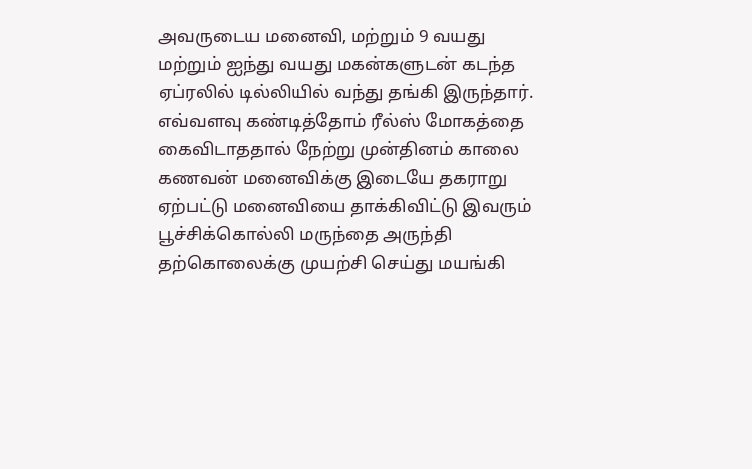அவருடைய மனைவி, மற்றும் 9 வயது மற்றும் ஐந்து வயது மகன்களுடன் கடந்த ஏப்ரலில் டில்லியில் வந்து தங்கி இருந்தார். எவ்வளவு கண்டித்தோம் ரீல்ஸ் மோகத்தை கைவிடாததால் நேற்று முன்தினம் காலை கணவன் மனைவிக்கு இடையே தகராறு ஏற்பட்டு மனைவியை தாக்கிவிட்டு இவரும் பூச்சிக்கொல்லி மருந்தை அருந்தி தற்கொலைக்கு முயற்சி செய்து மயங்கி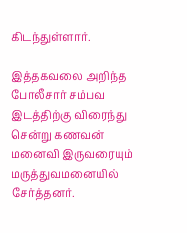கிடந்துள்ளார்.

இத்தகவலை அறிந்த போலீசார் சம்பவ இடத்திற்கு விரைந்து சென்று கணவன் மனைவி இருவரையும் மருத்துவமனையில் சேர்த்தனர்.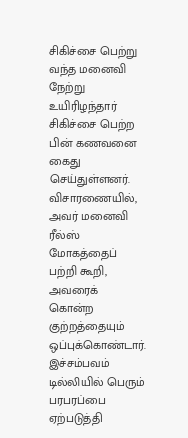சிகிச்சை பெற்று வந்த மனைவி நேற்று உயிரிழந்தார் சிகிச்சை பெற்ற பின் கணவனை கைது செய்துள்ளனர். விசாரணையில், அவர் மனைவி ரீல்ஸ் மோகத்தைப் பற்றி கூறி, அவரைக் கொன்ற குற்றத்தையும் ஒப்புக்கொண்டார். இச்சம்பவம் டில்லியில் பெரும் பரபரப்பை ஏற்படுத்தி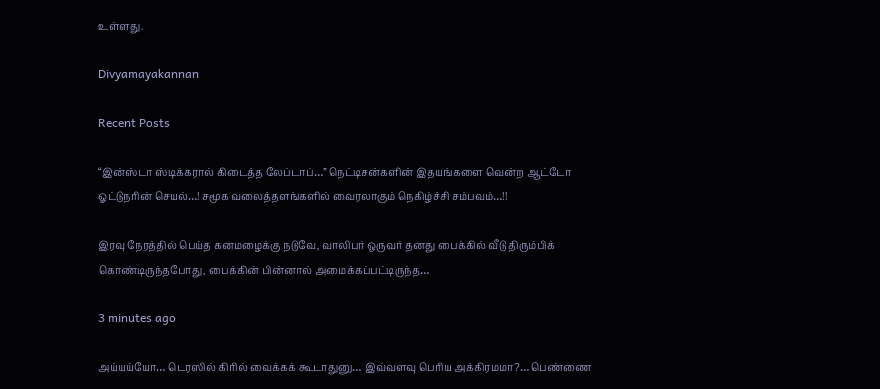உள்ளது.

Divyamayakannan

Recent Posts

“இன்ஸ்டா ஸ்டிக்கரால் கிடைத்த லேப்டாப்…” நெட்டிசன்களின் இதயங்களை வென்ற ஆட்டோ ஓட்டுநரின் செயல்…! சமூக வலைத்தளங்களில் வைரலாகும் நெகிழ்ச்சி சம்பவம்…!!

இரவு நேரத்தில் பெய்த கனமழைக்கு நடுவே, வாலிபர் ஒருவர் தனது பைக்கில் வீடு திரும்பிக் கொண்டிருந்தபோது, பைக்கின் பின்னால் அமைக்கப்பட்டிருந்த…

3 minutes ago

அய்யய்யோ… டெரஸில் கிரில் வைக்கக் கூடாதுனு… இவ்வளவு பெரிய அக்கிரமமா?… பெண்ணை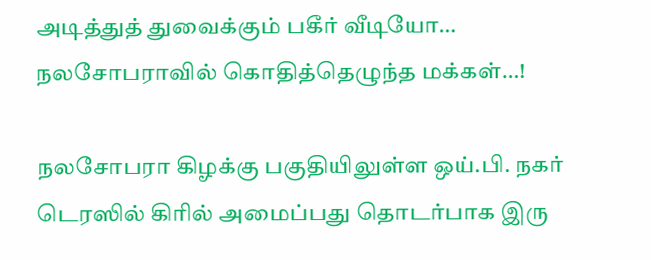அடித்துத் துவைக்கும் பகீர் வீடியோ… நலசோபராவில் கொதித்தெழுந்த மக்கள்…!

நலசோபரா கிழக்கு பகுதியிலுள்ள ஒய்.பி. நகர் டெரஸில் கிரில் அமைப்பது தொடர்பாக இரு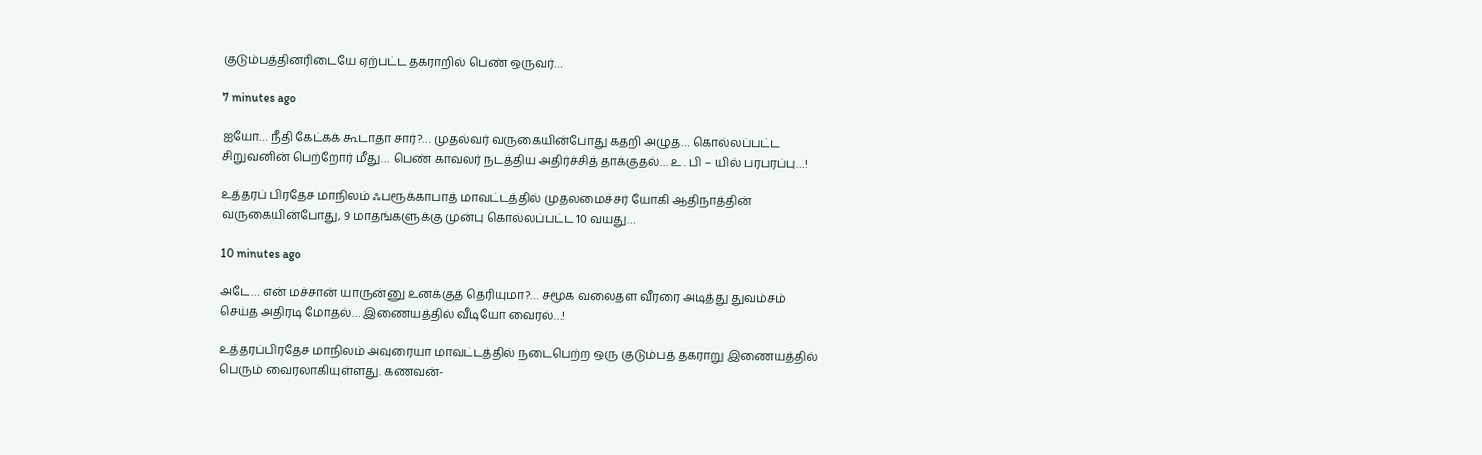குடும்பத்தினரிடையே ஏற்பட்ட தகராறில் பெண் ஒருவர்…

7 minutes ago

ஐயோ… நீதி கேட்கக் கூடாதா சார்?… முதல்வர் வருகையின்போது கதறி அழுத… கொல்லப்பட்ட சிறுவனின் பெற்றோர் மீது… பெண் காவலர் நடத்திய அதிர்ச்சித் தாக்குதல்… உ . பி – யில் பரபரப்பு…!

உத்தரப் பிரதேச மாநிலம் ஃபரூக்காபாத் மாவட்டத்தில் முதலமைச்சர் யோகி ஆதிநாத்தின் வருகையின்போது, 9 மாதங்களுக்கு முன்பு கொல்லப்பட்ட 10 வயது…

10 minutes ago

அடே… என் மச்சான் யாருன்னு உனக்குத் தெரியுமா?… சமூக வலைதள வீரரை அடித்து துவம்சம் செய்த அதிரடி மோதல்… இணையத்தில் வீடியோ வைரல்…!

உத்தரப்பிரதேச மாநிலம் அவுரையா மாவட்டத்தில் நடைபெற்ற ஒரு குடும்பத் தகராறு இணையத்தில் பெரும் வைரலாகியுள்ளது. கணவன்-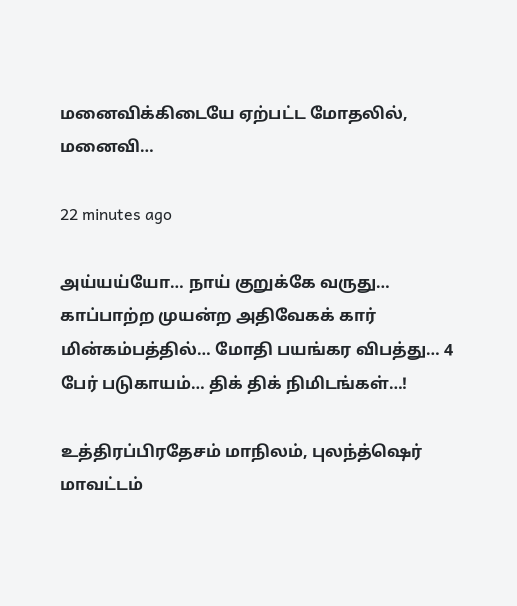மனைவிக்கிடையே ஏற்பட்ட மோதலில், மனைவி…

22 minutes ago

அய்யய்யோ… நாய் குறுக்கே வருது… காப்பாற்ற முயன்ற அதிவேகக் கார் மின்கம்பத்தில்… மோதி பயங்கர விபத்து… 4 பேர் படுகாயம்… திக் திக் நிமிடங்கள்…!

உத்திரப்பிரதேசம் மாநிலம், புலந்த்ஷெர் மாவட்டம்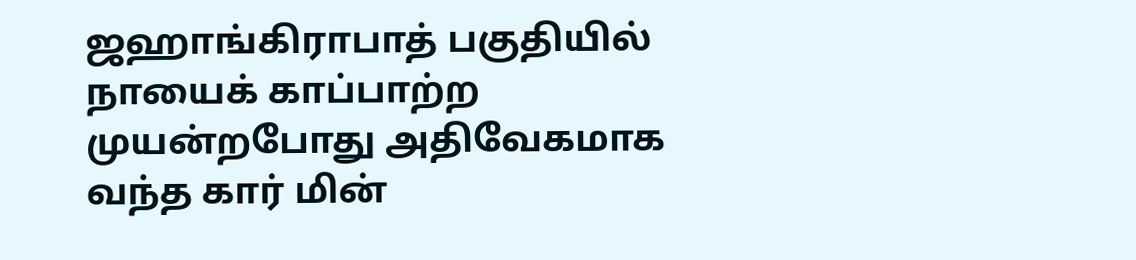ஜஹாங்கிராபாத் பகுதியில் நாயைக் காப்பாற்ற முயன்றபோது அதிவேகமாக வந்த கார் மின்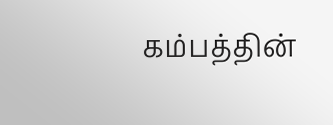கம்பத்தின்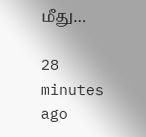மீது…

28 minutes ago